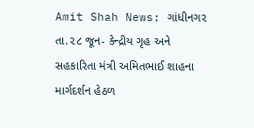Amit Shah News: ગાંધીનગર તા.૨૮ જૂન- કેન્દ્રીય ગૃહ અને સહકારિતા મંત્રી અમિતભાઈ શાહના માર્ગદર્શન હેઠળ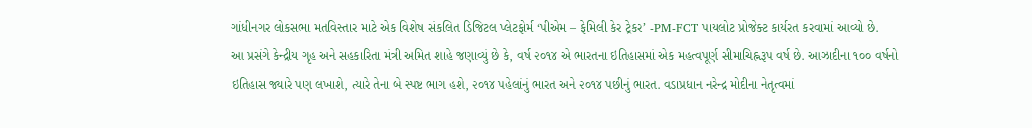ગાંધીનગર લોકસભા મતવિસ્તાર માટે એક વિશેષ સંકલિત ડિજિટલ પ્લેટફોર્મ ‘પીએમ – ફેમિલી કેર ટ્રેકર’ -PM-FCT પાયલોટ પ્રોજેક્ટ કાર્યરત કરવામાં આવ્યો છે.
આ પ્રસંગે કેન્દ્રીય ગૃહ અને સહકારિતા મંત્રી અમિત શાહે જણાવ્યું છે કે, વર્ષ ૨૦૧૪ એ ભારતના ઇતિહાસમાં એક મહત્વપૂર્ણ સીમાચિહ્નરૂપ વર્ષ છે. આઝાદીના ૧૦૦ વર્ષનો ઇતિહાસ જ્યારે પણ લખાશે, ત્યારે તેના બે સ્પષ્ટ ભાગ હશે, ૨૦૧૪ પહેલાંનું ભારત અને ૨૦૧૪ પછીનું ભારત. વડાપ્રધાન નરેન્દ્ર મોદીના નેતૃત્વમાં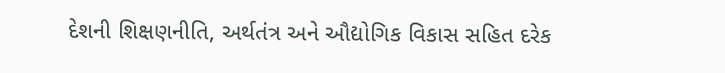દેશની શિક્ષણનીતિ, અર્થતંત્ર અને ઔદ્યોગિક વિકાસ સહિત દરેક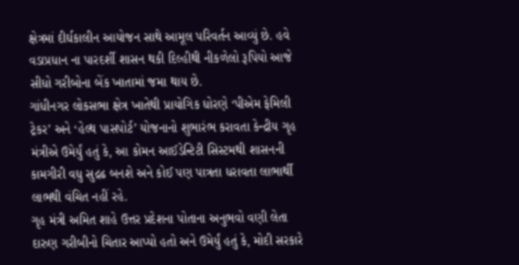ક્ષેત્રમાં દીર્ઘકાલીન આયોજન સાથે આમૂલ પરિવર્તન આવ્યું છે. હવે વડાપ્રધાન ના પારદર્શી શાસન થકી દિલ્હીથી નીકળેલો રૂપિયો આજે સીધો ગરીબોના બેંક ખાતામાં જમા થાય છે.
ગાંધીનગર લોકસભા ક્ષેત્ર ખાતેથી પ્રાયોગિક ધોરણે ‘પીએમ ફેમિલી ટ્રેકર’ અને ‘હેલ્થ પાસપોર્ટ’ યોજનાનો શુભારંભ કરાવતા કેન્દ્રીય ગૃહ મંત્રીએ ઉમેર્યું હતું કે, આ કોમન આઈડેન્ટિટી સિસ્ટમથી શાસનની કામગીરી વધુ સુદ્રઢ બનશે અને કોઈ પણ પાત્રતા ધરાવતા લાભાર્થી લાભથી વંચિત નહીં રહે.
ગૃહ મંત્રી અમિત શાહે ઉત્તર પ્રદેશના પોતાના અનુભવો વણી લેતા દારુણ ગરીબીનો ચિતાર આપ્યો હતો અને ઉમેર્યું હતું કે, મોદી સરકારે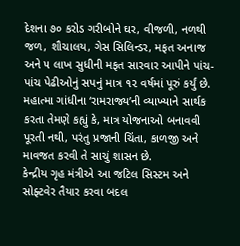દેશના ૭૦ કરોડ ગરીબોને ઘર, વીજળી, નળથી જળ, શૌચાલય, ગેસ સિલિન્ડર, મફત અનાજ અને ૫ લાખ સુધીની મફત સારવાર આપીને પાંચ-પાંચ પેઢીઓનું સપનું માત્ર ૧૨ વર્ષમાં પૂરું કર્યું છે. મહાત્મા ગાંધીના ‘રામરાજ્ય’ની વ્યાખ્યાને સાર્થક કરતા તેમણે કહ્યું કે, માત્ર યોજનાઓ બનાવવી પૂરતી નથી, પરંતુ પ્રજાની ચિંતા, કાળજી અને માવજત કરવી તે સાચું શાસન છે.
કેન્દ્રીય ગૃહ મંત્રીએ આ જટિલ સિસ્ટમ અને સોફ્ટવેર તૈયાર કરવા બદલ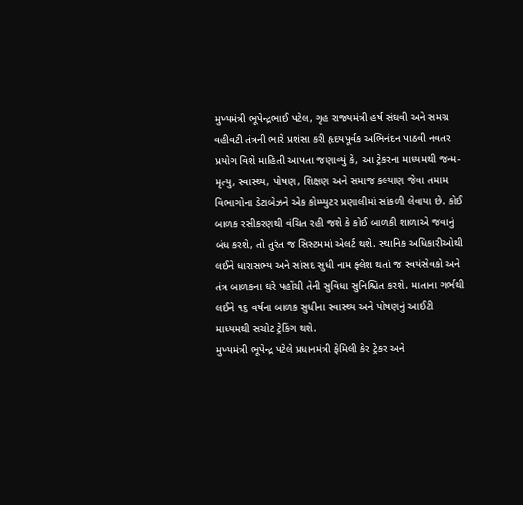મુખ્યમંત્રી ભૂપેન્દ્રભાઈ પટેલ, ગૃહ રાજ્યમંત્રી હર્ષ સંઘવી અને સમગ્ર વહીવટી તંત્રની ભારે પ્રશંસા કરી હૃદયપૂર્વક અભિનંદન પાઠવી નવતર પ્રયોગ વિશે માહિતી આપતા જણાવ્યું કે, આ ટ્રેકરના માધ્યમથી જન્મ-મૃત્યુ, સ્વાસ્થ્ય, પોષણ, શિક્ષણ અને સમાજ કલ્યાણ જેવા તમામ વિભાગોના ડેટાબેઝને એક કોમ્પ્યુટર પ્રણાલીમાં સાંકળી લેવાયા છે. કોઈ બાળક રસીકરણથી વંચિત રહી જશે કે કોઈ બાળકી શાળાએ જવાનું બંધ કરશે, તો તુરંત જ સિસ્ટમમાં એલર્ટ થશે. સ્થાનિક અધિકારીઓથી લઈને ધારાસભ્ય અને સાંસદ સુધી નામ ફ્લેશ થતાં જ સ્વયંસેવકો અને તંત્ર બાળકના ઘરે પહોંચી તેની સુવિધા સુનિશ્ચિત કરશે. માતાના ગર્ભથી લઈને ૧૬ વર્ષના બાળક સુધીના સ્વાસ્થ્ય અને પોષણનું આઈટી માધ્યમથી સચોટ ટ્રેકિંગ થશે.
મુખ્યમંત્રી ભૂપેન્દ્ર પટેલે પ્રધાનમંત્રી ફેમિલી કેર ટ્રેકર અને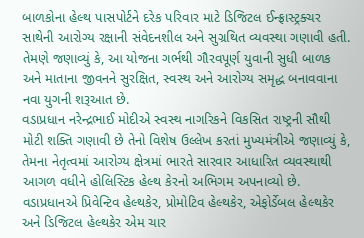બાળકોના હેલ્થ પાસપોર્ટને દરેક પરિવાર માટે ડિજિટલ ઈન્ફ્રાસ્ટ્રક્ચર સાથેની આરોગ્ય રક્ષાની સંવેદનશીલ અને સુગ્રથિત વ્યવસ્થા ગણાવી હતી.
તેમણે જણાવ્યું કે, આ યોજના ગર્ભથી ગૌરવપૂર્ણ યુવાની સુધી બાળક અને માતાના જીવનને સુરક્ષિત, સ્વસ્થ અને આરોગ્ય સમૃદ્ધ બનાવવાના નવા યુગની શરૂઆત છે.
વડાપ્રધાન નરેન્દ્રભાઈ મોદીએ સ્વસ્થ નાગરિકને વિકસિત રાષ્ટ્રની સૌથી મોટી શક્તિ ગણાવી છે તેનો વિશેષ ઉલ્લેખ કરતાં મુખ્યમંત્રીએ જણાવ્યું કે, તેમના નેતૃત્વમાં આરોગ્ય ક્ષેત્રમાં ભારતે સારવાર આધારિત વ્યવસ્થાથી આગળ વધીને હોલિસ્ટિક હેલ્થ કેરનો અભિગમ અપનાવ્યો છે.
વડાપ્રધાનએ પ્રિવેન્ટિવ હેલ્થકેર, પ્રોમોટિવ હેલ્થકેર, એફોર્ડેબલ હેલ્થકેર અને ડિજિટલ હેલ્થકેર એમ ચાર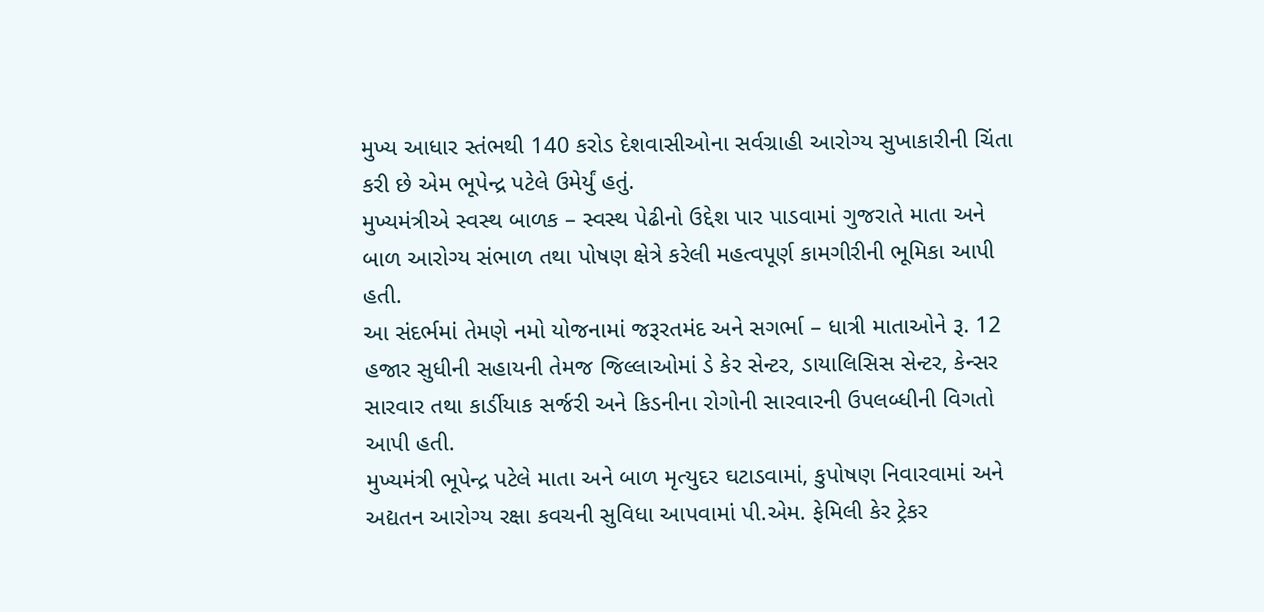મુખ્ય આધાર સ્તંભથી 140 કરોડ દેશવાસીઓના સર્વગ્રાહી આરોગ્ય સુખાકારીની ચિંતા કરી છે એમ ભૂપેન્દ્ર પટેલે ઉમેર્યું હતું.
મુખ્યમંત્રીએ સ્વસ્થ બાળક – સ્વસ્થ પેઢીનો ઉદ્દેશ પાર પાડવામાં ગુજરાતે માતા અને બાળ આરોગ્ય સંભાળ તથા પોષણ ક્ષેત્રે કરેલી મહત્વપૂર્ણ કામગીરીની ભૂમિકા આપી હતી.
આ સંદર્ભમાં તેમણે નમો યોજનામાં જરૂરતમંદ અને સગર્ભા – ધાત્રી માતાઓને રૂ. 12 હજાર સુધીની સહાયની તેમજ જિલ્લાઓમાં ડે કેર સેન્ટર, ડાયાલિસિસ સેન્ટર, કેન્સર સારવાર તથા કાર્ડીયાક સર્જરી અને કિડનીના રોગોની સારવારની ઉપલબ્ધીની વિગતો આપી હતી.
મુખ્યમંત્રી ભૂપેન્દ્ર પટેલે માતા અને બાળ મૃત્યુદર ઘટાડવામાં, કુપોષણ નિવારવામાં અને અદ્યતન આરોગ્ય રક્ષા કવચની સુવિધા આપવામાં પી.એમ. ફેમિલી કેર ટ્રેકર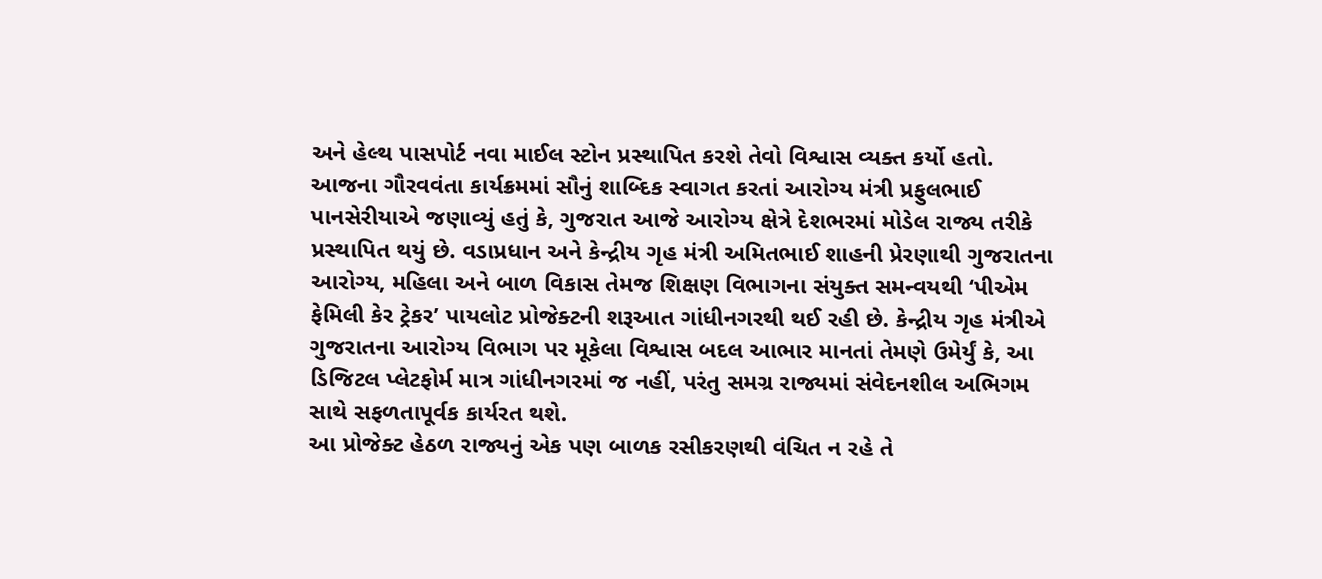અને હેલ્થ પાસપોર્ટ નવા માઈલ સ્ટોન પ્રસ્થાપિત કરશે તેવો વિશ્વાસ વ્યક્ત કર્યો હતો.
આજના ગૌરવવંતા કાર્યક્રમમાં સૌનું શાબ્દિક સ્વાગત કરતાં આરોગ્ય મંત્રી પ્રફુલભાઈ પાનસેરીયાએ જણાવ્યું હતું કે, ગુજરાત આજે આરોગ્ય ક્ષેત્રે દેશભરમાં મોડેલ રાજ્ય તરીકે પ્રસ્થાપિત થયું છે. વડાપ્રધાન અને કેન્દ્રીય ગૃહ મંત્રી અમિતભાઈ શાહની પ્રેરણાથી ગુજરાતના આરોગ્ય, મહિલા અને બાળ વિકાસ તેમજ શિક્ષણ વિભાગના સંયુક્ત સમન્વયથી ‘પીએમ ફેમિલી કેર ટ્રેકર’ પાયલોટ પ્રોજેક્ટની શરૂઆત ગાંધીનગરથી થઈ રહી છે. કેન્દ્રીય ગૃહ મંત્રીએ ગુજરાતના આરોગ્ય વિભાગ પર મૂકેલા વિશ્વાસ બદલ આભાર માનતાં તેમણે ઉમેર્યું કે, આ ડિજિટલ પ્લેટફોર્મ માત્ર ગાંધીનગરમાં જ નહીં, પરંતુ સમગ્ર રાજ્યમાં સંવેદનશીલ અભિગમ સાથે સફળતાપૂર્વક કાર્યરત થશે.
આ પ્રોજેક્ટ હેઠળ રાજ્યનું એક પણ બાળક રસીકરણથી વંચિત ન રહે તે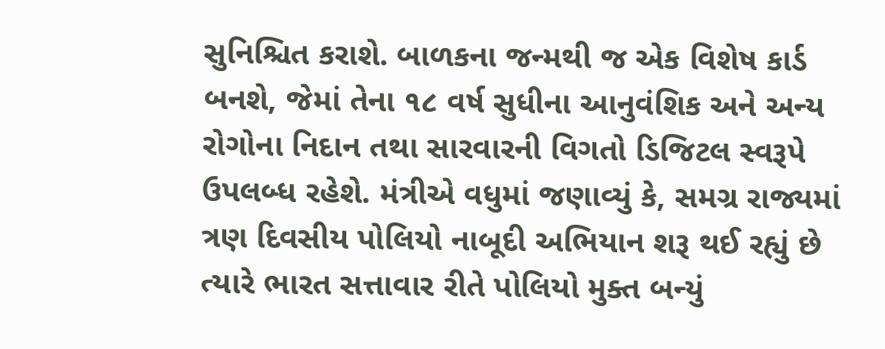સુનિશ્ચિત કરાશે. બાળકના જન્મથી જ એક વિશેષ કાર્ડ બનશે, જેમાં તેના ૧૮ વર્ષ સુધીના આનુવંશિક અને અન્ય રોગોના નિદાન તથા સારવારની વિગતો ડિજિટલ સ્વરૂપે ઉપલબ્ધ રહેશે. મંત્રીએ વધુમાં જણાવ્યું કે, સમગ્ર રાજ્યમાં ત્રણ દિવસીય પોલિયો નાબૂદી અભિયાન શરૂ થઈ રહ્યું છે ત્યારે ભારત સત્તાવાર રીતે પોલિયો મુક્ત બન્યું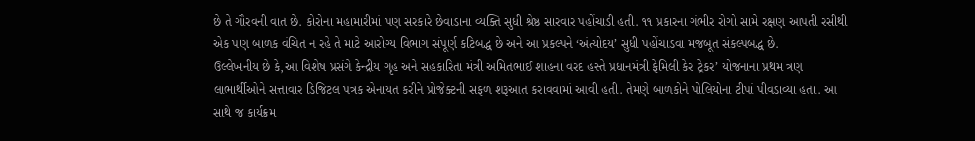છે તે ગૌરવની વાત છે. કોરોના મહામારીમાં પણ સરકારે છેવાડાના વ્યક્તિ સુધી શ્રેષ્ઠ સારવાર પહોંચાડી હતી. ૧૧ પ્રકારના ગંભીર રોગો સામે રક્ષણ આપતી રસીથી એક પણ બાળક વંચિત ન રહે તે માટે આરોગ્ય વિભાગ સંપૂર્ણ કટિબદ્ધ છે અને આ પ્રકલ્પને ‘અંત્યોદય’ સુધી પહોંચાડવા મજબૂત સંકલ્પબદ્ધ છે.
ઉલ્લેખનીય છે કે,આ વિશેષ પ્રસંગે કેન્દ્રીય ગૃહ અને સહકારિતા મંત્રી અમિતભાઈ શાહના વરદ હસ્તે પ્રધાનમંત્રી ફેમિલી કેર ટ્રેકર’ યોજનાના પ્રથમ ત્રણ લાભાર્થીઓને સત્તાવાર ડિજિટલ પત્રક એનાયત કરીને પ્રોજેક્ટની સફળ શરૂઆત કરાવવામાં આવી હતી. તેમણે બાળકોને પોલિયોના ટીપાં પીવડાવ્યા હતા. આ સાથે જ કાર્યક્રમ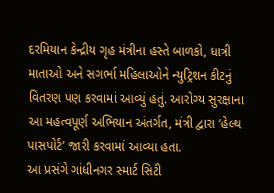દરમિયાન કેન્દ્રીય ગૃહ મંત્રીના હસ્તે બાળકો, ધાત્રી માતાઓ અને સગર્ભા મહિલાઓને ન્યુટ્રિશન કીટનું વિતરણ પણ કરવામાં આવ્યું હતું. આરોગ્ય સુરક્ષાના આ મહત્વપૂર્ણ અભિયાન અંતર્ગત, મંત્રી દ્વારા ‘હેલ્થ પાસપોર્ટ’ જારી કરવામાં આવ્યા હતા.
આ પ્રસંગે ગાંધીનગર સ્માર્ટ સિટી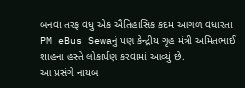બનવા તરફ વધુ એક ઐતિહાસિક કદમ આગળ વધારતા PM eBus Sewaનું પણ કેન્દ્રીય ગૃહ મંત્રી અમિતભાઈ શાહના હસ્તે લોકાર્પણ કરવામાં આવ્યું છે.
આ પ્રસંગે નાયબ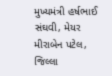મુખ્યમંત્રી હર્ષભાઈ સંઘવી, મેયર મીરાબેન પટેલ, જિલ્લા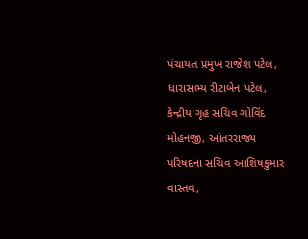પંચાયત પ્રમુખ રાજેશ પટેલ, ધારાસભ્ય રીટાબેન પટેલ, કેન્દ્રીય ગૃહ સચિવ ગોવિંદ મોહનજી, આંતરરાજ્ય પરિષદના સચિવ આશિષકુમાર વાસ્તવ,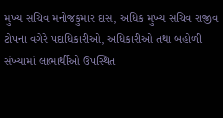મુખ્ય સચિવ મનોજકુમાર દાસ, અધિક મુખ્ય સચિવ રાજીવ ટોપના વગેરે પદાધિકારીઓ, અધિકારીઓ તથા બહોળી સંખ્યામાં લાભાર્થીઓ ઉપસ્થિત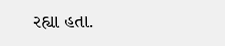રહ્યા હતા.